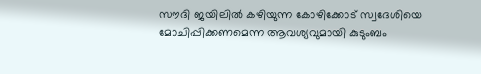സൗദി ജയിലില്‍ കഴിയുന്ന കോഴിക്കോട് സ്വദേശിയെ മോചിപ്പിക്കണമെന്ന ആവശ്യവുമായി കുടുംബം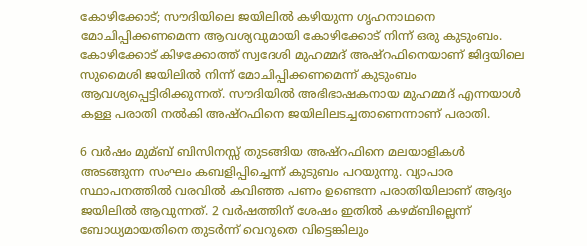കോഴിക്കോട്; സൗദിയിലെ ജയിലില്‍ കഴിയുന്ന ഗൃഹനാഥനെ മോചിപ്പിക്കണമെന്ന ആവശ്യവുമായി കോഴിക്കോട് നിന്ന് ഒരു കുടുംബം. കോഴിക്കോട് കിഴക്കോത്ത് സ്വദേശി മുഹമ്മദ് അഷ്‌റഫിനെയാണ് ജിദ്ദയിലെ സുമൈശി ജയിലില്‍ നിന്ന് മോചിപ്പിക്കണമെന്ന് കുടുംബം ആവശ്യപ്പെട്ടിരിക്കുന്നത്. സൗദിയില്‍ അഭിഭാഷകനായ മുഹമ്മദ് എന്നയാള്‍ കള്ള പരാതി നല്‍കി അഷ്‌റഫിനെ ജയിലിലടച്ചതാണെന്നാണ് പരാതി.

6 വര്‍ഷം മുമ്ബ് ബിസിനസ്സ് തുടങ്ങിയ അഷ്‌റഫിനെ മലയാളികള്‍ അടങ്ങുന്ന സംഘം കബളിപ്പിച്ചെന്ന് കുടുബം പറയുന്നു. വ്യാപാര സ്ഥാപനത്തില്‍ വരവില്‍ കവിഞ്ഞ പണം ഉണ്ടെന്ന പരാതിയിലാണ് ആദ്യം ജയിലില്‍ ആവുന്നത്. 2 വര്‍ഷത്തിന് ശേഷം ഇതില്‍ കഴമ്ബില്ലെന്ന് ബോധ്യമായതിനെ തുടര്‍ന്ന് വെറുതെ വിട്ടെങ്കിലും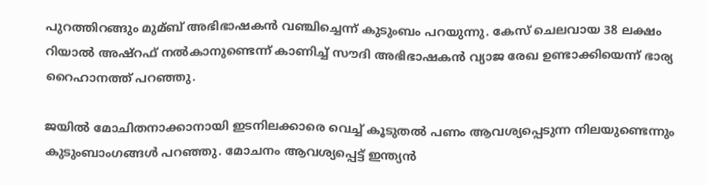പുറത്തിറങ്ങും മുമ്ബ് അഭിഭാഷകന്‍ വഞ്ചിച്ചെന്ന് കുടുംബം പറയുന്നു. കേസ് ചെലവായ 38 ലക്ഷം റിയാല്‍ അഷ്‌റഫ് നല്‍കാനുണ്ടെന്ന് കാണിച്ച്‌ സൗദി അഭിഭാഷകന്‍ വ്യാജ രേഖ ഉണ്ടാക്കിയെന്ന് ഭാര്യ റൈഹാനത്ത് പറഞ്ഞു.

ജയില്‍ മോചിതനാക്കാനായി ഇടനിലക്കാരെ വെച്ച്‌ കൂടുതല്‍ പണം ആവശ്യപ്പെടുന്ന നിലയുണ്ടെന്നും കുടുംബാംഗങ്ങള്‍ പറഞ്ഞു. മോചനം ആവശ്യപ്പെട്ട് ഇന്ത്യന്‍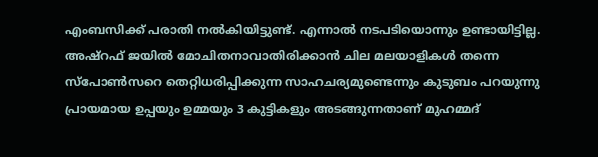എംബസിക്ക് പരാതി നല്‍കിയിട്ടുണ്ട്. എന്നാല്‍ നടപടിയൊന്നും ഉണ്ടായിട്ടില്ല. അഷ്‌റഫ് ജയില്‍ മോചിതനാവാതിരിക്കാന്‍ ചില മലയാളികള്‍ തന്നെ സ്‌പോണ്‍സറെ തെറ്റിധരിപ്പിക്കുന്ന സാഹചര്യമുണ്ടെന്നും കുടുബം പറയുന്നു പ്രായമായ ഉപ്പയും ഉമ്മയും 3 കുട്ടികളും അടങ്ങുന്നതാണ് മുഹമ്മദ്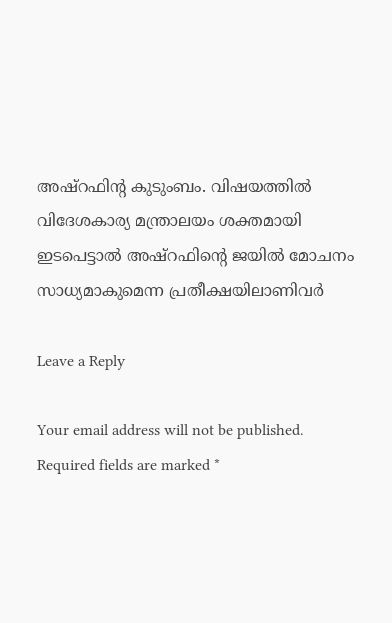അഷ്‌റഫിന്റ കുടുംബം. വിഷയത്തില്‍ വിദേശകാര്യ മന്ത്രാലയം ശക്തമായി ഇടപെട്ടാല്‍ അഷ്‌റഫിന്റെ ജയില്‍ മോചനം സാധ്യമാകുമെന്ന പ്രതീക്ഷയിലാണിവര്‍

Leave a Reply

Your email address will not be published. Required fields are marked *